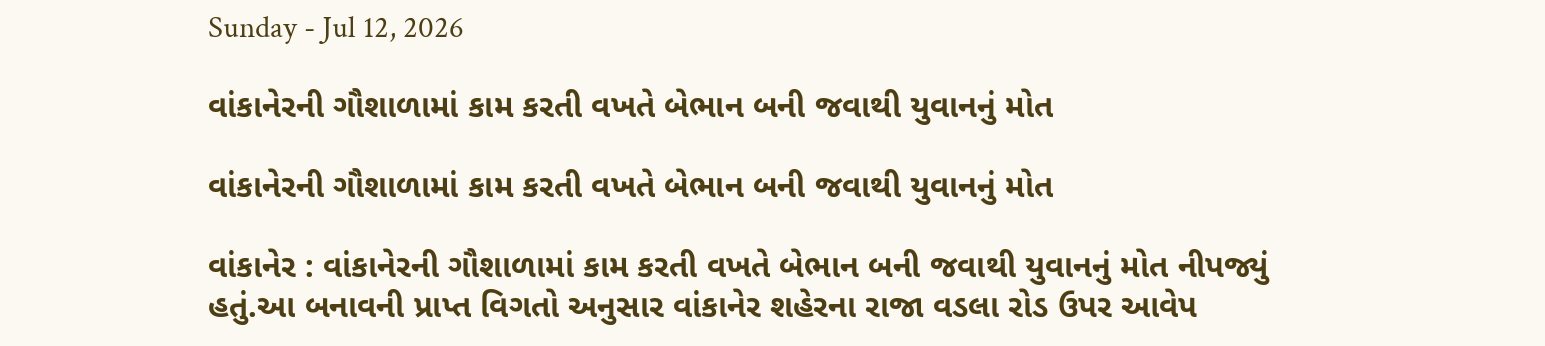Sunday - Jul 12, 2026

વાંકાનેરની ગૌશાળામાં કામ કરતી વખતે બેભાન બની જવાથી યુવાનનું મોત

વાંકાનેરની ગૌશાળામાં કામ કરતી વખતે બેભાન બની જવાથી યુવાનનું મોત

વાંકાનેર : વાંકાનેરની ગૌશાળામાં કામ કરતી વખતે બેભાન બની જવાથી યુવાનનું મોત નીપજ્યું હતું.આ બનાવની પ્રાપ્ત વિગતો અનુસાર વાંકાનેર શહેરના રાજા વડલા રોડ ઉપર આવેપ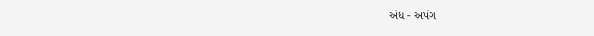અંધ - અપંગ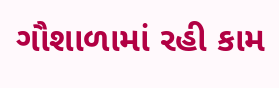ગૌશાળામાં રહી કામ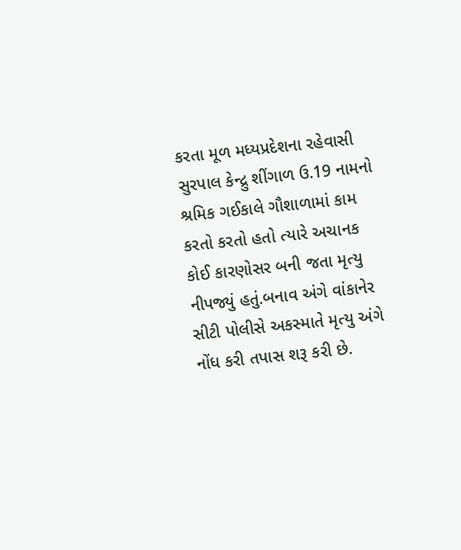કરતા મૂળ મધ્યપ્રદેશના રહેવાસી સુરપાલ કેન્દ્રુ શીંગાળ ઉ.19 નામનો શ્રમિક ગઈકાલે ગૌશાળામાં કામ કરતો કરતો હતો ત્યારે અચાનક કોઈ કારણોસર બની જતા મૃત્યુ નીપજ્યું હતું.બનાવ અંગે વાંકાનેર સીટી પોલીસે અકસ્માતે મૃત્યુ અંગે નોંધ કરી તપાસ શરૂ કરી છે.